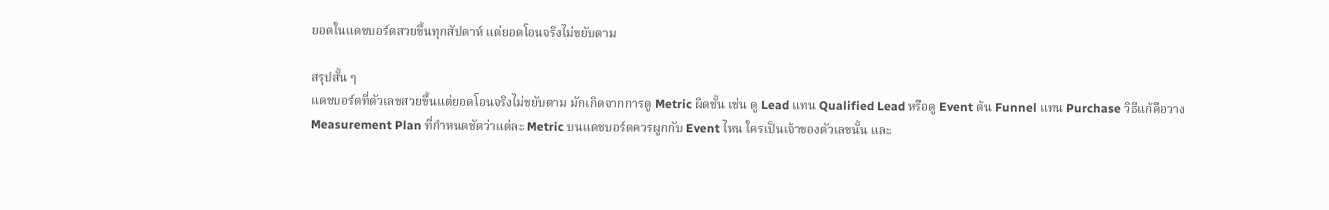ยอดในแดชบอร์ดสวยขึ้นทุกสัปดาห์ แต่ยอดโอนจริงไม่ขยับตาม

สรุปสั้น ๆ
แดชบอร์ดที่ตัวเลขสวยขึ้นแต่ยอดโอนจริงไม่ขยับตาม มักเกิดจากการดู Metric ผิดชั้น เช่น ดู Lead แทน Qualified Lead หรือดู Event ต้น Funnel แทน Purchase วิธีแก้คือวาง Measurement Plan ที่กำหนดชัดว่าแต่ละ Metric บนแดชบอร์ดควรผูกกับ Event ไหน ใครเป็นเจ้าของตัวเลขนั้น และ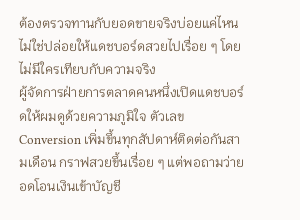ต้องตรวจทานกับยอดขายจริงบ่อยแค่ไหน ไม่ใช่ปล่อยให้แดชบอร์ดสวยไปเรื่อย ๆ โดยไม่มีใครเทียบกับความจริง
ผู้จัดการฝ่ายการตลาดคนหนึ่งเปิดแดชบอร์ดให้ผมดูด้วยความภูมิใจ ตัวเลข Conversion เพิ่มขึ้นทุกสัปดาห์ติดต่อกันสามเดือน กราฟสวยขึ้นเรื่อย ๆ แต่พอถามว่ายอดโอนเงินเข้าบัญชี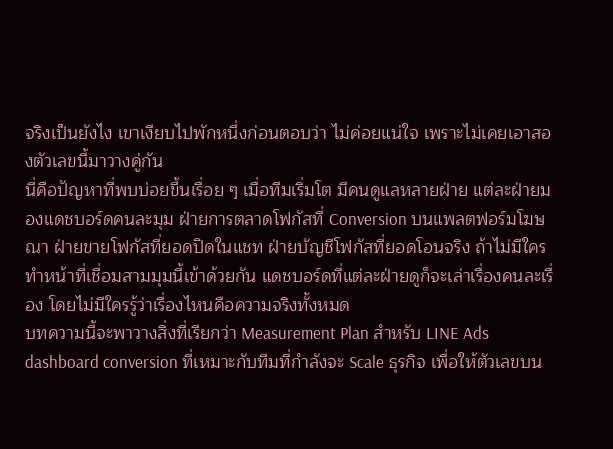จริงเป็นยังไง เขาเงียบไปพักหนึ่งก่อนตอบว่า ไม่ค่อยแน่ใจ เพราะไม่เคยเอาสองตัวเลขนี้มาวางคู่กัน
นี่คือปัญหาที่พบบ่อยขึ้นเรื่อย ๆ เมื่อทีมเริ่มโต มีคนดูแลหลายฝ่าย แต่ละฝ่ายมองแดชบอร์ดคนละมุม ฝ่ายการตลาดโฟกัสที่ Conversion บนแพลตฟอร์มโฆษณา ฝ่ายขายโฟกัสที่ยอดปิดในแชท ฝ่ายบัญชีโฟกัสที่ยอดโอนจริง ถ้าไม่มีใครทำหน้าที่เชื่อมสามมุมนี้เข้าด้วยกัน แดชบอร์ดที่แต่ละฝ่ายดูก็จะเล่าเรื่องคนละเรื่อง โดยไม่มีใครรู้ว่าเรื่องไหนคือความจริงทั้งหมด
บทความนี้จะพาวางสิ่งที่เรียกว่า Measurement Plan สำหรับ LINE Ads dashboard conversion ที่เหมาะกับทีมที่กำลังจะ Scale ธุรกิจ เพื่อให้ตัวเลขบน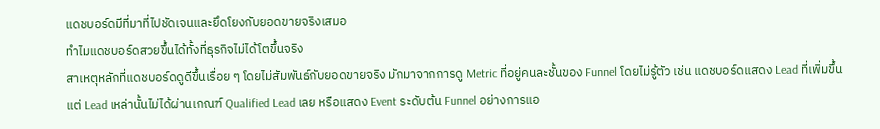แดชบอร์ดมีที่มาที่ไปชัดเจนและยึดโยงกับยอดขายจริงเสมอ
ทำไมแดชบอร์ดสวยขึ้นได้ทั้งที่ธุรกิจไม่ได้โตขึ้นจริง
สาเหตุหลักที่แดชบอร์ดดูดีขึ้นเรื่อย ๆ โดยไม่สัมพันธ์กับยอดขายจริง มักมาจากการดู Metric ที่อยู่คนละชั้นของ Funnel โดยไม่รู้ตัว เช่น แดชบอร์ดแสดง Lead ที่เพิ่มขึ้น แต่ Lead เหล่านั้นไม่ได้ผ่านเกณฑ์ Qualified Lead เลย หรือแสดง Event ระดับต้น Funnel อย่างการแอ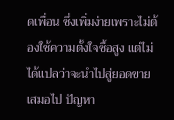ดเพื่อน ซึ่งเพิ่มง่ายเพราะไม่ต้องใช้ความตั้งใจซื้อสูง แต่ไม่ได้แปลว่าจะนำไปสู่ยอดขายเสมอไป ปัญหา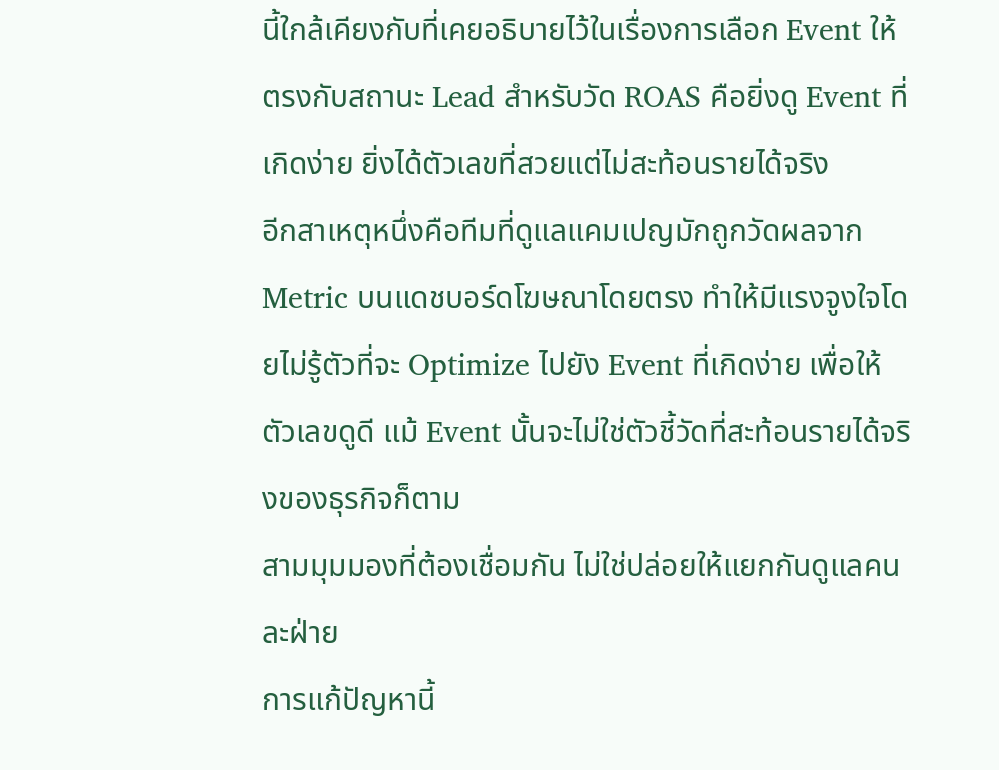นี้ใกล้เคียงกับที่เคยอธิบายไว้ในเรื่องการเลือก Event ให้ตรงกับสถานะ Lead สำหรับวัด ROAS คือยิ่งดู Event ที่เกิดง่าย ยิ่งได้ตัวเลขที่สวยแต่ไม่สะท้อนรายได้จริง
อีกสาเหตุหนึ่งคือทีมที่ดูแลแคมเปญมักถูกวัดผลจาก Metric บนแดชบอร์ดโฆษณาโดยตรง ทำให้มีแรงจูงใจโดยไม่รู้ตัวที่จะ Optimize ไปยัง Event ที่เกิดง่าย เพื่อให้ตัวเลขดูดี แม้ Event นั้นจะไม่ใช่ตัวชี้วัดที่สะท้อนรายได้จริงของธุรกิจก็ตาม
สามมุมมองที่ต้องเชื่อมกัน ไม่ใช่ปล่อยให้แยกกันดูแลคนละฝ่าย
การแก้ปัญหานี้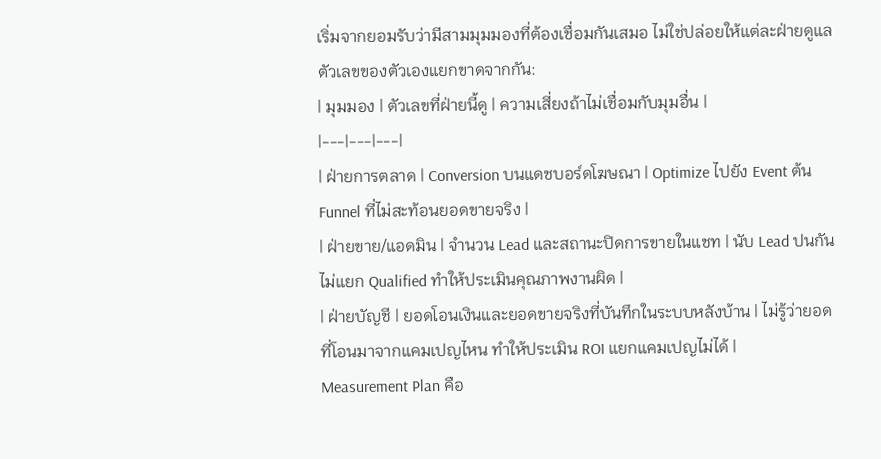เริ่มจากยอมรับว่ามีสามมุมมองที่ต้องเชื่อมกันเสมอ ไม่ใช่ปล่อยให้แต่ละฝ่ายดูแลตัวเลขของตัวเองแยกขาดจากกัน:
| มุมมอง | ตัวเลขที่ฝ่ายนี้ดู | ความเสี่ยงถ้าไม่เชื่อมกับมุมอื่น |
|---|---|---|
| ฝ่ายการตลาด | Conversion บนแดชบอร์ดโฆษณา | Optimize ไปยัง Event ต้น Funnel ที่ไม่สะท้อนยอดขายจริง |
| ฝ่ายขาย/แอดมิน | จำนวน Lead และสถานะปิดการขายในแชท | นับ Lead ปนกันไม่แยก Qualified ทำให้ประเมินคุณภาพงานผิด |
| ฝ่ายบัญชี | ยอดโอนเงินและยอดขายจริงที่บันทึกในระบบหลังบ้าน | ไม่รู้ว่ายอดที่โอนมาจากแคมเปญไหน ทำให้ประเมิน ROI แยกแคมเปญไม่ได้ |
Measurement Plan คือ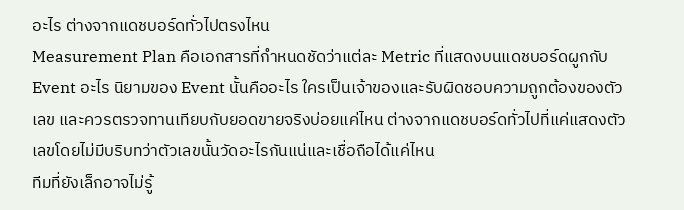อะไร ต่างจากแดชบอร์ดทั่วไปตรงไหน
Measurement Plan คือเอกสารที่กำหนดชัดว่าแต่ละ Metric ที่แสดงบนแดชบอร์ดผูกกับ Event อะไร นิยามของ Event นั้นคืออะไร ใครเป็นเจ้าของและรับผิดชอบความถูกต้องของตัวเลข และควรตรวจทานเทียบกับยอดขายจริงบ่อยแค่ไหน ต่างจากแดชบอร์ดทั่วไปที่แค่แสดงตัวเลขโดยไม่มีบริบทว่าตัวเลขนั้นวัดอะไรกันแน่และเชื่อถือได้แค่ไหน
ทีมที่ยังเล็กอาจไม่รู้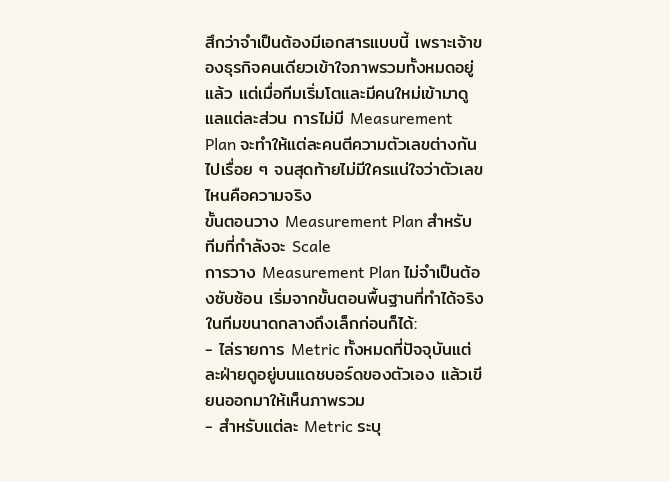สึกว่าจำเป็นต้องมีเอกสารแบบนี้ เพราะเจ้าของธุรกิจคนเดียวเข้าใจภาพรวมทั้งหมดอยู่แล้ว แต่เมื่อทีมเริ่มโตและมีคนใหม่เข้ามาดูแลแต่ละส่วน การไม่มี Measurement Plan จะทำให้แต่ละคนตีความตัวเลขต่างกันไปเรื่อย ๆ จนสุดท้ายไม่มีใครแน่ใจว่าตัวเลขไหนคือความจริง
ขั้นตอนวาง Measurement Plan สำหรับทีมที่กำลังจะ Scale
การวาง Measurement Plan ไม่จำเป็นต้องซับซ้อน เริ่มจากขั้นตอนพื้นฐานที่ทำได้จริงในทีมขนาดกลางถึงเล็กก่อนก็ได้:
- ไล่รายการ Metric ทั้งหมดที่ปัจจุบันแต่ละฝ่ายดูอยู่บนแดชบอร์ดของตัวเอง แล้วเขียนออกมาให้เห็นภาพรวม
- สำหรับแต่ละ Metric ระบุ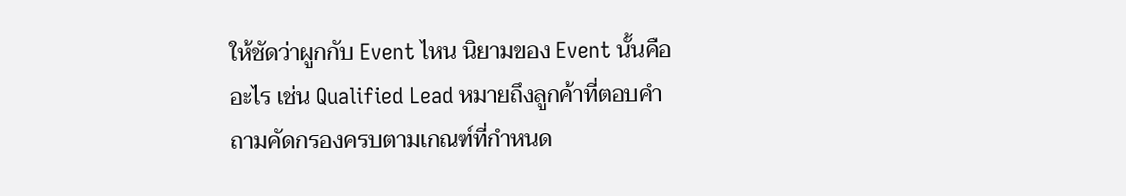ให้ชัดว่าผูกกับ Event ไหน นิยามของ Event นั้นคืออะไร เช่น Qualified Lead หมายถึงลูกค้าที่ตอบคำถามคัดกรองครบตามเกณฑ์ที่กำหนด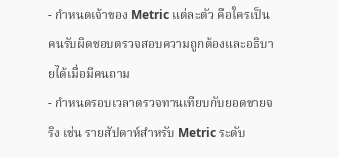- กำหนดเจ้าของ Metric แต่ละตัว คือใครเป็นคนรับผิดชอบตรวจสอบความถูกต้องและอธิบายได้เมื่อมีคนถาม
- กำหนดรอบเวลาตรวจทานเทียบกับยอดขายจริง เช่น รายสัปดาห์สำหรับ Metric ระดับ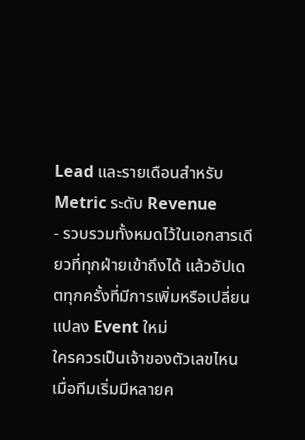Lead และรายเดือนสำหรับ Metric ระดับ Revenue
- รวบรวมทั้งหมดไว้ในเอกสารเดียวที่ทุกฝ่ายเข้าถึงได้ แล้วอัปเดตทุกครั้งที่มีการเพิ่มหรือเปลี่ยนแปลง Event ใหม่
ใครควรเป็นเจ้าของตัวเลขไหน เมื่อทีมเริ่มมีหลายค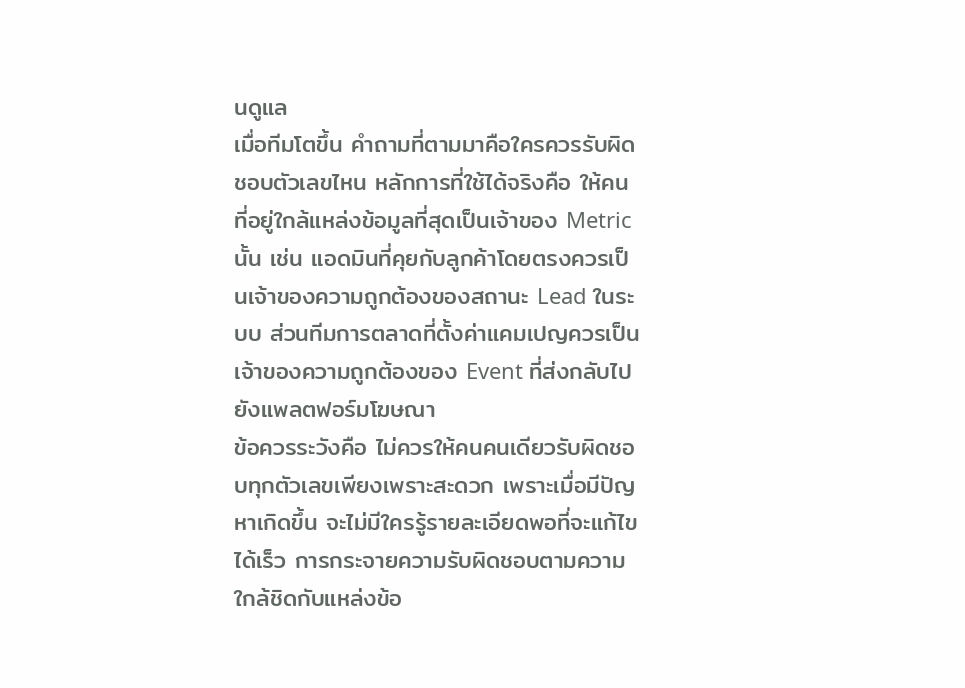นดูแล
เมื่อทีมโตขึ้น คำถามที่ตามมาคือใครควรรับผิดชอบตัวเลขไหน หลักการที่ใช้ได้จริงคือ ให้คนที่อยู่ใกล้แหล่งข้อมูลที่สุดเป็นเจ้าของ Metric นั้น เช่น แอดมินที่คุยกับลูกค้าโดยตรงควรเป็นเจ้าของความถูกต้องของสถานะ Lead ในระบบ ส่วนทีมการตลาดที่ตั้งค่าแคมเปญควรเป็นเจ้าของความถูกต้องของ Event ที่ส่งกลับไปยังแพลตฟอร์มโฆษณา
ข้อควรระวังคือ ไม่ควรให้คนคนเดียวรับผิดชอบทุกตัวเลขเพียงเพราะสะดวก เพราะเมื่อมีปัญหาเกิดขึ้น จะไม่มีใครรู้รายละเอียดพอที่จะแก้ไขได้เร็ว การกระจายความรับผิดชอบตามความใกล้ชิดกับแหล่งข้อ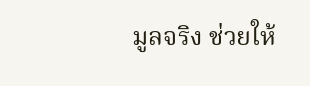มูลจริง ช่วยให้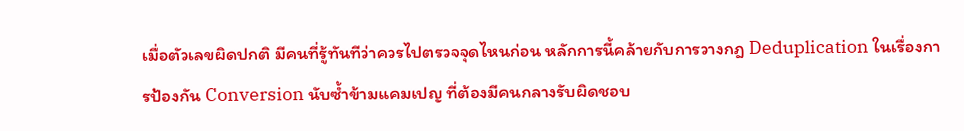เมื่อตัวเลขผิดปกติ มีคนที่รู้ทันทีว่าควรไปตรวจจุดไหนก่อน หลักการนี้คล้ายกับการวางกฎ Deduplication ในเรื่องการป้องกัน Conversion นับซ้ำข้ามแคมเปญ ที่ต้องมีคนกลางรับผิดชอบ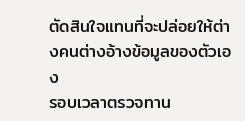ตัดสินใจแทนที่จะปล่อยให้ต่างคนต่างอ้างข้อมูลของตัวเอง
รอบเวลาตรวจทาน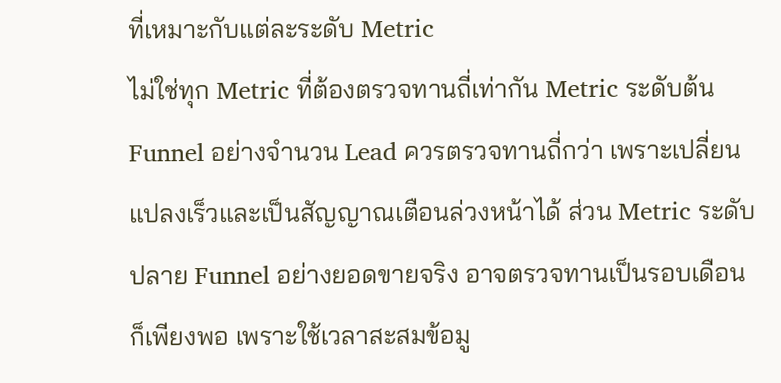ที่เหมาะกับแต่ละระดับ Metric
ไม่ใช่ทุก Metric ที่ต้องตรวจทานถี่เท่ากัน Metric ระดับต้น Funnel อย่างจำนวน Lead ควรตรวจทานถี่กว่า เพราะเปลี่ยนแปลงเร็วและเป็นสัญญาณเตือนล่วงหน้าได้ ส่วน Metric ระดับปลาย Funnel อย่างยอดขายจริง อาจตรวจทานเป็นรอบเดือนก็เพียงพอ เพราะใช้เวลาสะสมข้อมู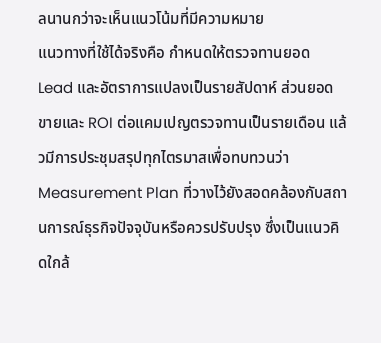ลนานกว่าจะเห็นแนวโน้มที่มีความหมาย
แนวทางที่ใช้ได้จริงคือ กำหนดให้ตรวจทานยอด Lead และอัตราการแปลงเป็นรายสัปดาห์ ส่วนยอดขายและ ROI ต่อแคมเปญตรวจทานเป็นรายเดือน แล้วมีการประชุมสรุปทุกไตรมาสเพื่อทบทวนว่า Measurement Plan ที่วางไว้ยังสอดคล้องกับสถานการณ์ธุรกิจปัจจุบันหรือควรปรับปรุง ซึ่งเป็นแนวคิดใกล้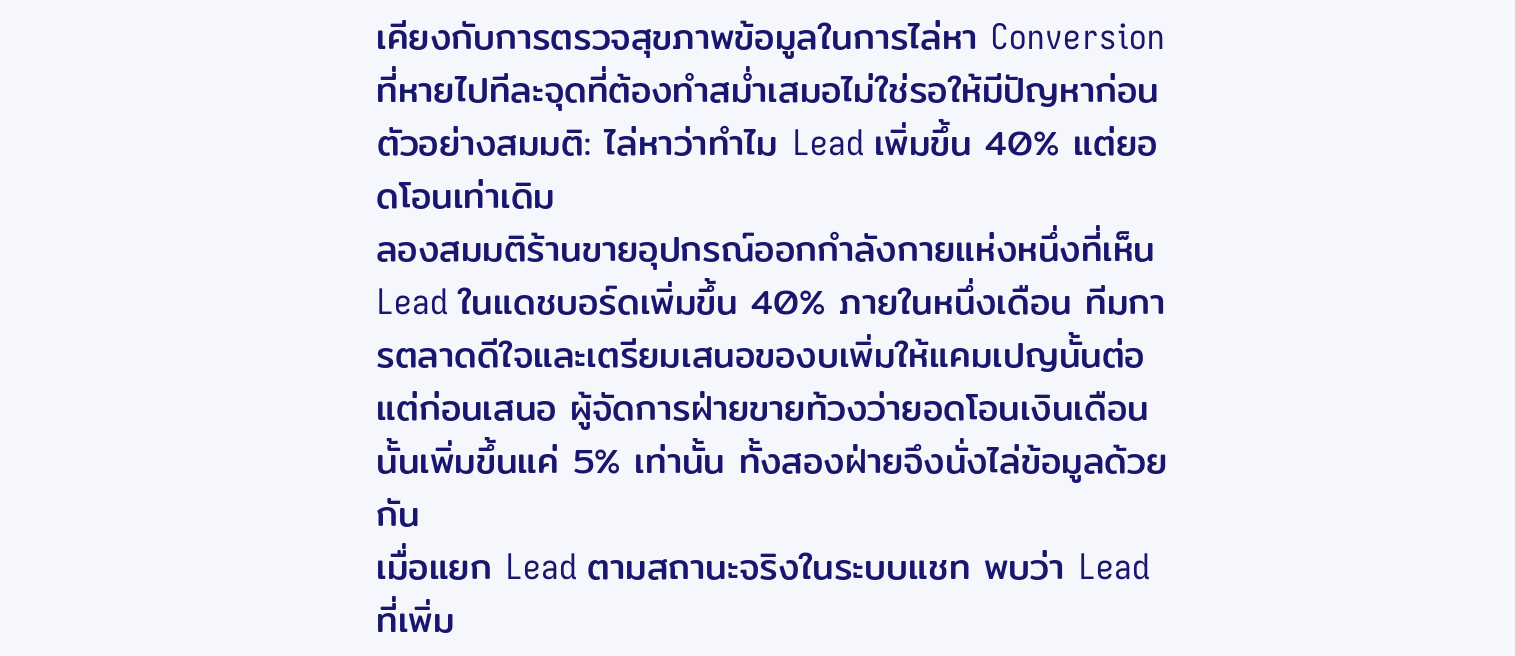เคียงกับการตรวจสุขภาพข้อมูลในการไล่หา Conversion ที่หายไปทีละจุดที่ต้องทำสม่ำเสมอไม่ใช่รอให้มีปัญหาก่อน
ตัวอย่างสมมติ: ไล่หาว่าทำไม Lead เพิ่มขึ้น 40% แต่ยอดโอนเท่าเดิม
ลองสมมติร้านขายอุปกรณ์ออกกำลังกายแห่งหนึ่งที่เห็น Lead ในแดชบอร์ดเพิ่มขึ้น 40% ภายในหนึ่งเดือน ทีมการตลาดดีใจและเตรียมเสนอของบเพิ่มให้แคมเปญนั้นต่อ แต่ก่อนเสนอ ผู้จัดการฝ่ายขายท้วงว่ายอดโอนเงินเดือนนั้นเพิ่มขึ้นแค่ 5% เท่านั้น ทั้งสองฝ่ายจึงนั่งไล่ข้อมูลด้วยกัน
เมื่อแยก Lead ตามสถานะจริงในระบบแชท พบว่า Lead ที่เพิ่ม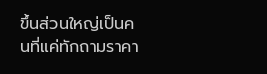ขึ้นส่วนใหญ่เป็นคนที่แค่ทักถามราคา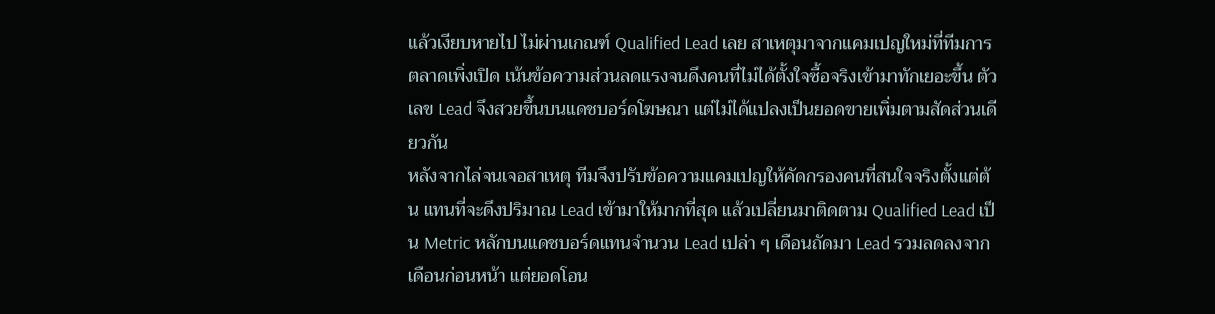แล้วเงียบหายไป ไม่ผ่านเกณฑ์ Qualified Lead เลย สาเหตุมาจากแคมเปญใหม่ที่ทีมการตลาดเพิ่งเปิด เน้นข้อความส่วนลดแรงจนดึงคนที่ไม่ได้ตั้งใจซื้อจริงเข้ามาทักเยอะขึ้น ตัวเลข Lead จึงสวยขึ้นบนแดชบอร์ดโฆษณา แต่ไม่ได้แปลงเป็นยอดขายเพิ่มตามสัดส่วนเดียวกัน
หลังจากไล่จนเจอสาเหตุ ทีมจึงปรับข้อความแคมเปญให้คัดกรองคนที่สนใจจริงตั้งแต่ต้น แทนที่จะดึงปริมาณ Lead เข้ามาให้มากที่สุด แล้วเปลี่ยนมาติดตาม Qualified Lead เป็น Metric หลักบนแดชบอร์ดแทนจำนวน Lead เปล่า ๆ เดือนถัดมา Lead รวมลดลงจากเดือนก่อนหน้า แต่ยอดโอน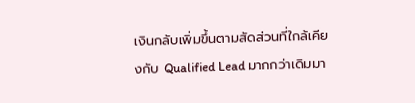เงินกลับเพิ่มขึ้นตามสัดส่วนที่ใกล้เคียงกับ Qualified Lead มากกว่าเดิมมา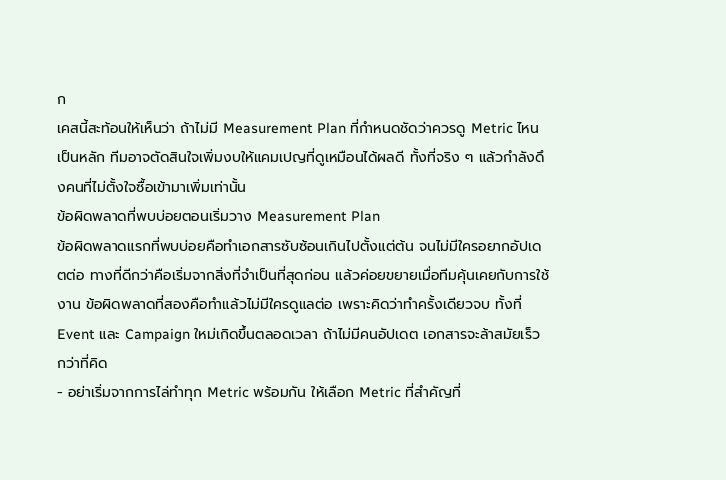ก
เคสนี้สะท้อนให้เห็นว่า ถ้าไม่มี Measurement Plan ที่กำหนดชัดว่าควรดู Metric ไหนเป็นหลัก ทีมอาจตัดสินใจเพิ่มงบให้แคมเปญที่ดูเหมือนได้ผลดี ทั้งที่จริง ๆ แล้วกำลังดึงคนที่ไม่ตั้งใจซื้อเข้ามาเพิ่มเท่านั้น
ข้อผิดพลาดที่พบบ่อยตอนเริ่มวาง Measurement Plan
ข้อผิดพลาดแรกที่พบบ่อยคือทำเอกสารซับซ้อนเกินไปตั้งแต่ต้น จนไม่มีใครอยากอัปเดตต่อ ทางที่ดีกว่าคือเริ่มจากสิ่งที่จำเป็นที่สุดก่อน แล้วค่อยขยายเมื่อทีมคุ้นเคยกับการใช้งาน ข้อผิดพลาดที่สองคือทำแล้วไม่มีใครดูแลต่อ เพราะคิดว่าทำครั้งเดียวจบ ทั้งที่ Event และ Campaign ใหม่เกิดขึ้นตลอดเวลา ถ้าไม่มีคนอัปเดต เอกสารจะล้าสมัยเร็วกว่าที่คิด
- อย่าเริ่มจากการไล่ทำทุก Metric พร้อมกัน ให้เลือก Metric ที่สำคัญที่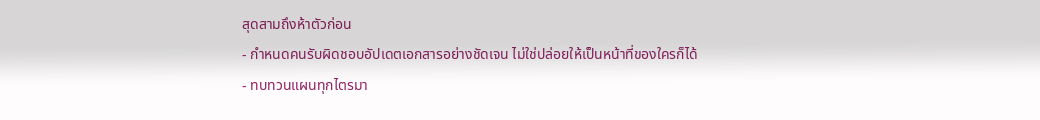สุดสามถึงห้าตัวก่อน
- กำหนดคนรับผิดชอบอัปเดตเอกสารอย่างชัดเจน ไม่ใช่ปล่อยให้เป็นหน้าที่ของใครก็ได้
- ทบทวนแผนทุกไตรมา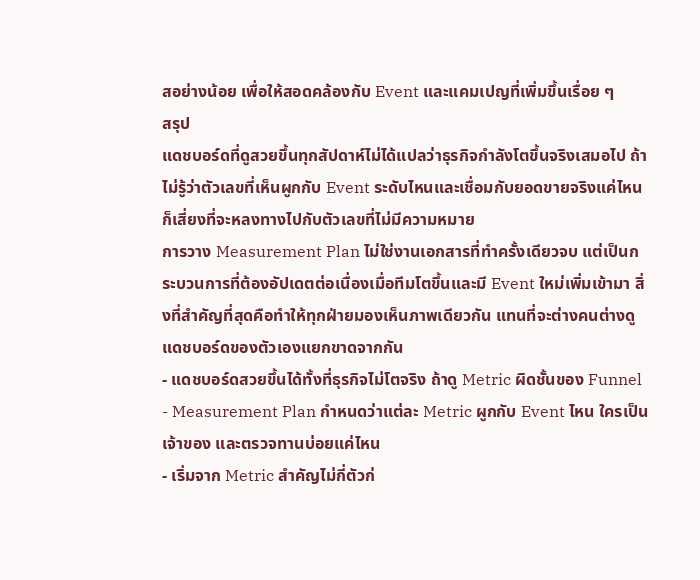สอย่างน้อย เพื่อให้สอดคล้องกับ Event และแคมเปญที่เพิ่มขึ้นเรื่อย ๆ
สรุป
แดชบอร์ดที่ดูสวยขึ้นทุกสัปดาห์ไม่ได้แปลว่าธุรกิจกำลังโตขึ้นจริงเสมอไป ถ้าไม่รู้ว่าตัวเลขที่เห็นผูกกับ Event ระดับไหนและเชื่อมกับยอดขายจริงแค่ไหน ก็เสี่ยงที่จะหลงทางไปกับตัวเลขที่ไม่มีความหมาย
การวาง Measurement Plan ไม่ใช่งานเอกสารที่ทำครั้งเดียวจบ แต่เป็นกระบวนการที่ต้องอัปเดตต่อเนื่องเมื่อทีมโตขึ้นและมี Event ใหม่เพิ่มเข้ามา สิ่งที่สำคัญที่สุดคือทำให้ทุกฝ่ายมองเห็นภาพเดียวกัน แทนที่จะต่างคนต่างดูแดชบอร์ดของตัวเองแยกขาดจากกัน
- แดชบอร์ดสวยขึ้นได้ทั้งที่ธุรกิจไม่โตจริง ถ้าดู Metric ผิดชั้นของ Funnel
- Measurement Plan กำหนดว่าแต่ละ Metric ผูกกับ Event ไหน ใครเป็นเจ้าของ และตรวจทานบ่อยแค่ไหน
- เริ่มจาก Metric สำคัญไม่กี่ตัวก่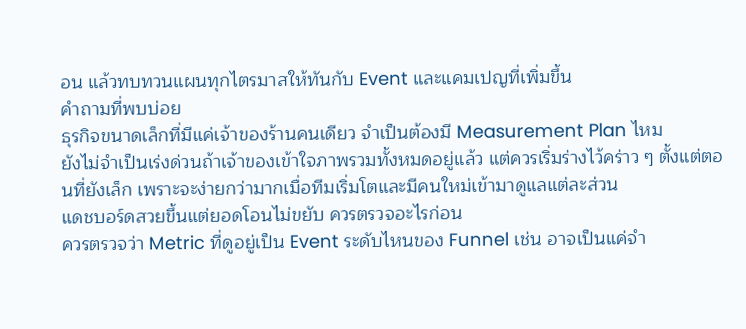อน แล้วทบทวนแผนทุกไตรมาสให้ทันกับ Event และแคมเปญที่เพิ่มขึ้น
คำถามที่พบบ่อย
ธุรกิจขนาดเล็กที่มีแค่เจ้าของร้านคนเดียว จำเป็นต้องมี Measurement Plan ไหม
ยังไม่จำเป็นเร่งด่วนถ้าเจ้าของเข้าใจภาพรวมทั้งหมดอยู่แล้ว แต่ควรเริ่มร่างไว้คร่าว ๆ ตั้งแต่ตอนที่ยังเล็ก เพราะจะง่ายกว่ามากเมื่อทีมเริ่มโตและมีคนใหม่เข้ามาดูแลแต่ละส่วน
แดชบอร์ดสวยขึ้นแต่ยอดโอนไม่ขยับ ควรตรวจอะไรก่อน
ควรตรวจว่า Metric ที่ดูอยู่เป็น Event ระดับไหนของ Funnel เช่น อาจเป็นแค่จำ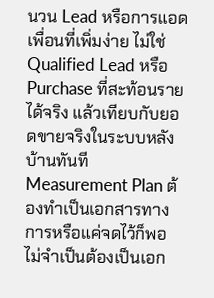นวน Lead หรือการแอดเพื่อนที่เพิ่มง่าย ไม่ใช่ Qualified Lead หรือ Purchase ที่สะท้อนรายได้จริง แล้วเทียบกับยอดขายจริงในระบบหลังบ้านทันที
Measurement Plan ต้องทำเป็นเอกสารทางการหรือแค่จดไว้ก็พอ
ไม่จำเป็นต้องเป็นเอก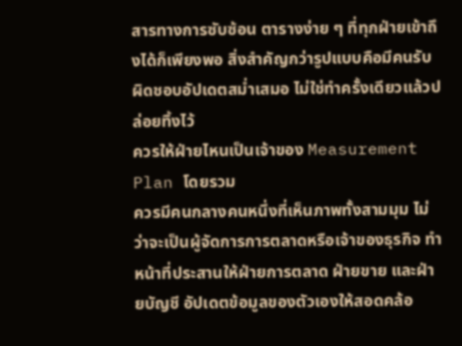สารทางการซับซ้อน ตารางง่าย ๆ ที่ทุกฝ่ายเข้าถึงได้ก็เพียงพอ สิ่งสำคัญกว่ารูปแบบคือมีคนรับผิดชอบอัปเดตสม่ำเสมอ ไม่ใช่ทำครั้งเดียวแล้วปล่อยทิ้งไว้
ควรให้ฝ่ายไหนเป็นเจ้าของ Measurement Plan โดยรวม
ควรมีคนกลางคนหนึ่งที่เห็นภาพทั้งสามมุม ไม่ว่าจะเป็นผู้จัดการการตลาดหรือเจ้าของธุรกิจ ทำหน้าที่ประสานให้ฝ่ายการตลาด ฝ่ายขาย และฝ่ายบัญชี อัปเดตข้อมูลของตัวเองให้สอดคล้อ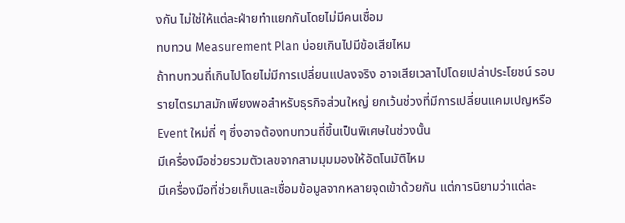งกัน ไม่ใช่ให้แต่ละฝ่ายทำแยกกันโดยไม่มีคนเชื่อม
ทบทวน Measurement Plan บ่อยเกินไปมีข้อเสียไหม
ถ้าทบทวนถี่เกินไปโดยไม่มีการเปลี่ยนแปลงจริง อาจเสียเวลาไปโดยเปล่าประโยชน์ รอบรายไตรมาสมักเพียงพอสำหรับธุรกิจส่วนใหญ่ ยกเว้นช่วงที่มีการเปลี่ยนแคมเปญหรือ Event ใหม่ถี่ ๆ ซึ่งอาจต้องทบทวนถี่ขึ้นเป็นพิเศษในช่วงนั้น
มีเครื่องมือช่วยรวมตัวเลขจากสามมุมมองให้อัตโนมัติไหม
มีเครื่องมือที่ช่วยเก็บและเชื่อมข้อมูลจากหลายจุดเข้าด้วยกัน แต่การนิยามว่าแต่ละ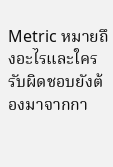Metric หมายถึงอะไรและใครรับผิดชอบยังต้องมาจากกา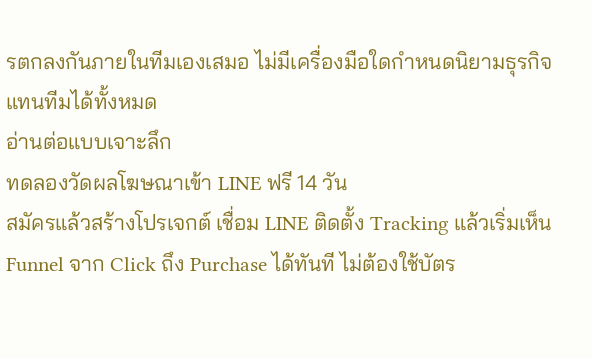รตกลงกันภายในทีมเองเสมอ ไม่มีเครื่องมือใดกำหนดนิยามธุรกิจแทนทีมได้ทั้งหมด
อ่านต่อแบบเจาะลึก
ทดลองวัดผลโฆษณาเข้า LINE ฟรี 14 วัน
สมัครแล้วสร้างโปรเจกต์ เชื่อม LINE ติดตั้ง Tracking แล้วเริ่มเห็น Funnel จาก Click ถึง Purchase ได้ทันที ไม่ต้องใช้บัตร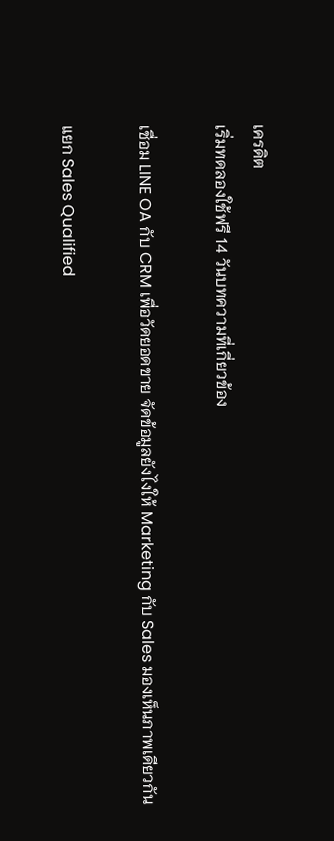เครดิต
เริ่มทดลองใช้ฟรี 14 วันบทความที่เกี่ยวข้อง

เชื่อม LINE OA กับ CRM เพื่อวัดยอดขาย จัดข้อมูลยังไงให้ Marketing กับ Sales มองเห็นภาพเดียวกัน

แยก Sales Qualified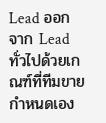Lead ออกจาก Lead ทั่วไปด้วยเกณฑ์ที่ทีมขายกำหนดเอง